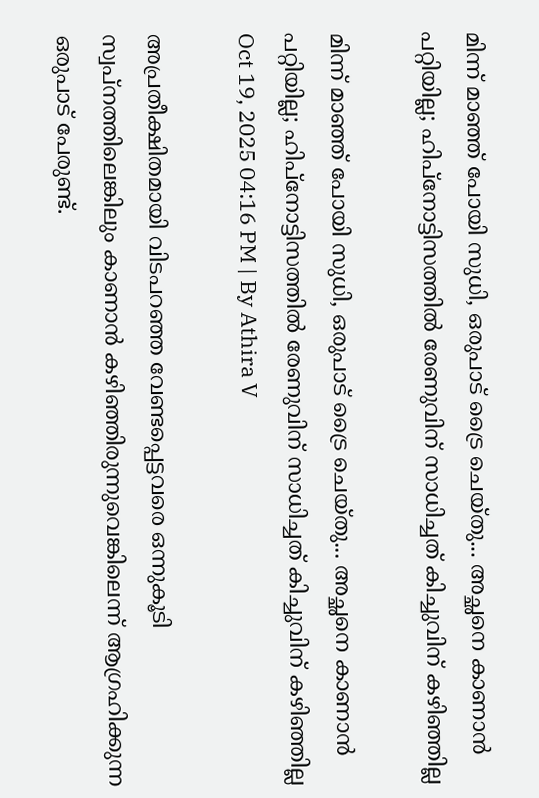മിന്ന് മാഞ്ഞ് പോയി സുധി, ഒരുപാട് ട്രൈ ചെയ്തു... അച്ഛനെ കാണാൻ പറ്റിയില്ല; ഹിപ്നോട്ടിസത്തിൽ രേണുവിന് സാധിച്ചത് കിച്ചുവിന് കഴിഞ്ഞില്ല

മിന്ന് മാഞ്ഞ് പോയി സുധി, ഒരുപാട് ട്രൈ ചെയ്തു... അച്ഛനെ കാണാൻ പറ്റിയില്ല; ഹിപ്നോട്ടിസത്തിൽ രേണുവിന് സാധിച്ചത് കിച്ചുവിന് കഴിഞ്ഞില്ല
Oct 19, 2025 04:16 PM | By Athira V

അപ്രതീക്ഷിതമായി വിടപറഞ്ഞ വേണ്ടപ്പെട്ടവരെ ഒന്നുകൂടി സ്വപ്നത്തിലെങ്കിലും കാണാൻ കഴിഞ്ഞിരുന്നുവെങ്കിലെന്ന് ആഗ്രഹിക്കുന്ന ഒരുപാട് പേരുണ്ട്.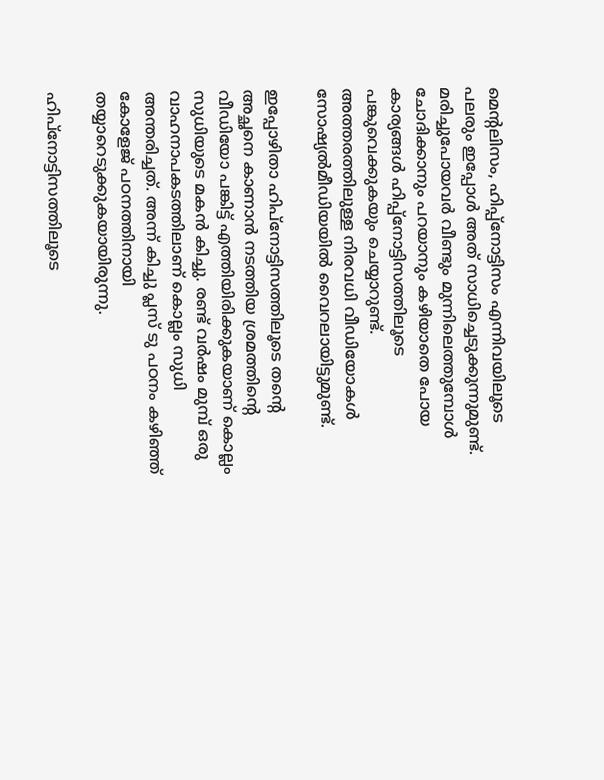മെന്റലിസം, ഹിപ്പ്നോട്ടിസം എന്നിവയിലൂടെ പലരും ഇപ്പോൾ അത് സാധിച്ചെടുക്കുന്നുമുണ്ട്. മരിച്ചുപോയവർ വീണ്ടും മുന്നിലെത്തുമ്പോൾ ചോദിക്കാനും പറയാനും കഴിയാതെ പോയ കാര്യങ്ങൾ ഹിപ്പ്നോട്ടിസത്തിലൂടെ പങ്കുവെക്കുകയും ചെയ്യാറുണ്ട്. അത്തരത്തിലുള്ള നിരവധി വീഡിയോകൾ സോഷ്യൽമീഡിയയിൽ വൈറലായിട്ടുമുണ്ട്.

ഇപ്പോഴിതാ ഹിപ്നോട്ടിസത്തിലൂടെ തന്റെ അച്ഛനെ കാണാൻ നടത്തിയ ശ്രമത്തിന്റെ വീഡിയോ പങ്കിട്ട് എത്തിയിരിക്കുകയാണ് കൊല്ലം സുധിയുടെ മകൻ കിച്ചു. രണ്ട് വർഷം മുമ്പ് ഒരു വാഹനാപകടത്തിലാണ് കൊല്ലം സുധി അന്തരിച്ചത്. അന്ന് കിച്ചു പ്ലസ് ടു പഠനം കഴിഞ്ഞ് കോളേജ് പഠനത്തിനായി തയ്യാറെടുക്കുകയായിരുന്നു.

ഹിപ്നോട്ടിസത്തിലൂടെ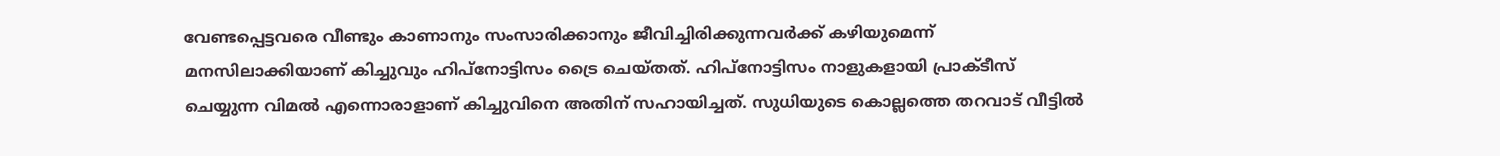വേണ്ടപ്പെട്ടവരെ വീണ്ടും കാണാനും സംസാരിക്കാനും ജീവിച്ചിരിക്കുന്നവർക്ക് കഴിയുമെന്ന് മനസിലാക്കിയാണ് കിച്ചുവും ഹിപ്നോട്ടിസം ട്രൈ ചെയ്തത്. ഹിപ്നോട്ടിസം നാളുകളായി പ്രാക്ടീസ് ചെയ്യുന്ന വിമൽ എന്നൊരാളാണ് കിച്ചുവിനെ അതിന് സഹായിച്ചത്. സുധിയുടെ കൊല്ലത്തെ തറവാട് വീട്ടിൽ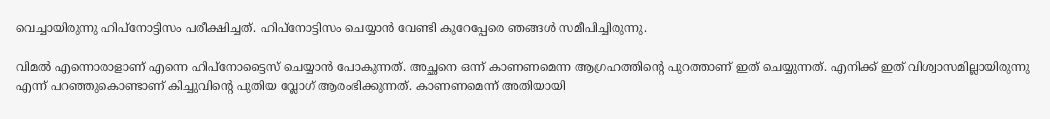വെച്ചായിരുന്നു ഹിപ്നോട്ടിസം പരീക്ഷിച്ചത്. ഹിപ്നോട്ടിസം ചെയ്യാൻ വേണ്ടി കുറേപ്പേരെ ഞങ്ങൾ സമീപിച്ചിരുന്നു.

വിമൽ എന്നൊരാളാണ് എന്നെ ഹിപ്നോട്ടൈസ് ചെയ്യാൻ പോകുന്നത്. അച്ഛനെ ഒന്ന് കാണണമെന്ന ആഗ്രഹത്തിന്റെ പുറത്താണ് ഇത് ചെയ്യുന്നത്. എനിക്ക് ഇത് വിശ്വാസമില്ലായിരുന്നു എന്ന് പറഞ്ഞുകൊണ്ടാണ് കിച്ചുവിന്റെ പുതിയ വ്ലോഗ് ആരംഭിക്കുന്നത്. കാണണമെന്ന് അതിയായി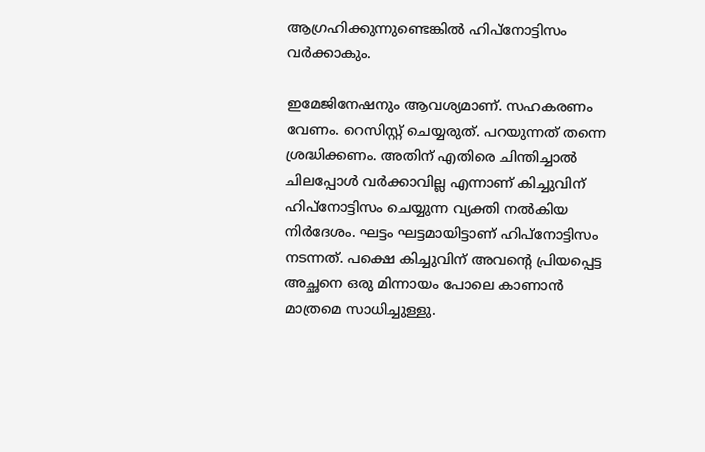ആഗ്രഹിക്കുന്നുണ്ടെങ്കിൽ ഹിപ്നോട്ടിസം വർക്കാകും.

ഇമേജിനേഷനും ആവശ്യമാണ്. സഹകരണം വേണം. റെസിസ്റ്റ് ചെയ്യരുത്. പറയുന്നത് തന്നെ ശ്രദ്ധിക്കണം. അതിന് എതിരെ ചിന്തിച്ചാൽ ചിലപ്പോൾ വർക്കാവില്ല എന്നാണ് കിച്ചുവിന് ഹിപ്നോട്ടിസം ചെയ്യുന്ന വ്യക്തി നൽകിയ നിർദേശം. ഘട്ടം ഘട്ടമായിട്ടാണ് ഹിപ്നോട്ടിസം നടന്നത്. പക്ഷെ കിച്ചുവിന് അവന്റെ പ്രിയപ്പെട്ട അച്ഛനെ ഒരു മിന്നായം പോലെ കാണാൻ മാത്രമെ സാധിച്ചുള്ളു.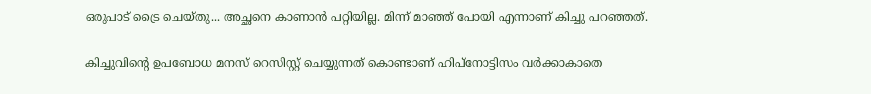ഒരുപാട് ട്രൈ ചെയ്തു... അച്ഛനെ കാണാൻ പറ്റിയില്ല. മിന്ന് മാഞ്ഞ് പോയി എന്നാണ് കിച്ചു പറഞ്ഞത്.

കിച്ചുവിന്റെ ഉപബോധ മനസ് റെസിസ്റ്റ് ചെയ്യുന്നത് കൊണ്ടാണ് ഹിപ്നോട്ടിസം വർക്കാകാതെ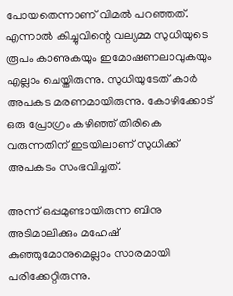പോയതെന്നാണ് വിമൽ പറഞ്ഞത്. എന്നാൽ ‌കിച്ചുവിന്റെ വല്യമ്മ സുധിയുടെ രൂപം കാണുകയും ഇമോഷണലാവുകയും എല്ലാം ചെയ്തിരുന്നു. സുധിയുടേത് കാർ അപകട മരണമായിരുന്നു. കോഴിക്കോട് ഒരു പ്രോഗ്രം കഴിഞ്ഞ് തിരികെ വരുന്നതിന് ഇടയിലാണ് സുധിക്ക് അപകടം സംഭവിച്ചത്.

അന്ന് ഒപ്പമുണ്ടായിരുന്ന ബിനു അടിമാലിക്കും മഹേഷ് കുഞ്ഞുമോനുമെല്ലാം സാരമായി പരിക്കേറ്റിരുന്നു.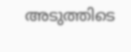അടുത്തിടെ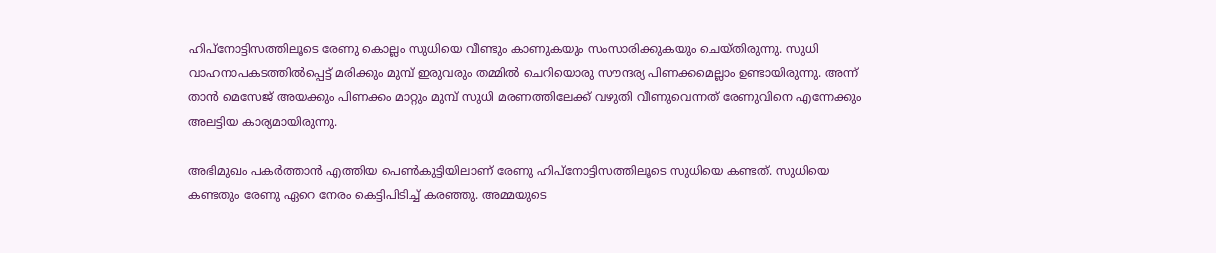ഹിപ്നോട്ടിസത്തിലൂടെ രേണു കൊല്ലം സുധിയെ വീണ്ടും കാണുകയും സംസാരിക്കുകയും ചെയ്തിരുന്നു. സുധി വാഹനാപകടത്തിൽപ്പെട്ട് മരിക്കും മുമ്പ് ഇരുവരും തമ്മിൽ ചെറിയൊരു സൗന്ദര്യ പിണക്കമെല്ലാം ഉണ്ടായിരുന്നു. അന്ന് താൻ മെസേജ് അയക്കും പിണക്കം മാറ്റും മുമ്പ് സുധി മരണത്തിലേക്ക് വഴുതി വീണുവെന്നത് രേണുവിനെ എന്നേക്കും അലട്ടിയ കാര്യമായിരുന്നു.

അഭിമുഖം പകർത്താൻ എത്തിയ പെൺകുട്ടിയിലാണ് രേണു ഹിപ്നോട്ടിസത്തിലൂടെ സുധിയെ കണ്ടത്. സുധിയെ കണ്ടതും രേണു ഏറെ നേരം കെട്ടിപിടിച്ച് കരഞ്ഞു. അമ്മയുടെ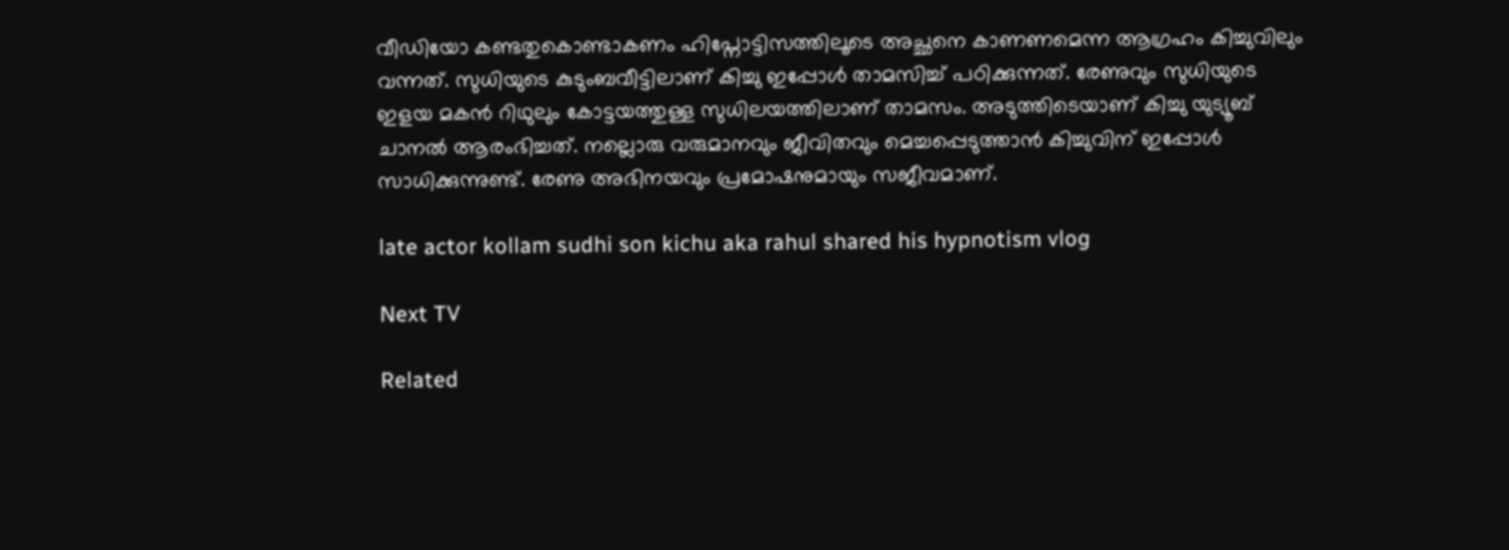വീഡിയോ കണ്ടതുകൊണ്ടാകണം ഹിപ്നോട്ടിസത്തിലൂടെ അച്ഛനെ കാണണമെന്ന ആഗ്രഹം കിച്ചുവിലും വന്നത്. സുധിയുടെ കുടുംബവീട്ടിലാണ് കിച്ചു ഇപ്പോൾ‌ താമസിച്ച് പഠിക്കുന്നത്. രേണുവും സുധിയുടെ ഇളയ മകൻ റിഥുലും കോട്ടയത്തുള്ള സുധിലയത്തിലാണ് താമസം. അടുത്തിടെയാണ് കിച്ചു യുട്യൂബ് ചാനൽ ആരംഭിച്ചത്. നല്ലൊരു വരുമാനവും ജീവിതവും മെച്ചപ്പെടുത്താൻ കിച്ചുവിന് ഇപ്പോൾ സാധിക്കുന്നുണ്ട്. രേണു അഭിനയവും പ്രമോഷനുമായും സജീവമാണ്.

late actor kollam sudhi son kichu aka rahul shared his hypnotism vlog

Next TV

Related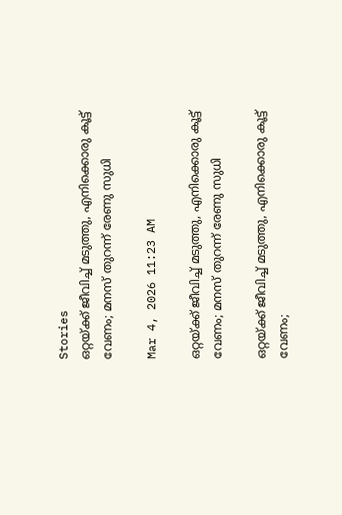Stories
ഒറ്റയ്ക്ക് ജീവിച്ച് മടുത്തു, എനിക്കൊരു കൂട്ട് വേണം; മനസ് തുറന്ന് രേണു സുധി

Mar 4, 2026 11:23 AM

ഒറ്റയ്ക്ക് ജീവിച്ച് മടുത്തു, എനിക്കൊരു കൂട്ട് വേണം; മനസ് തുറന്ന് രേണു സുധി

ഒറ്റയ്ക്ക് ജീവിച്ച് മടുത്തു, എനിക്കൊരു കൂട്ട് വേണം;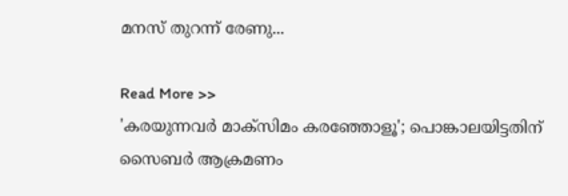മനസ് തുറന്ന് രേണു...

Read More >>
'കരയുന്നവർ മാക്സിമം കരഞ്ഞോളൂ'; പൊങ്കാലയിട്ടതിന് സൈബർ ആക്രമണം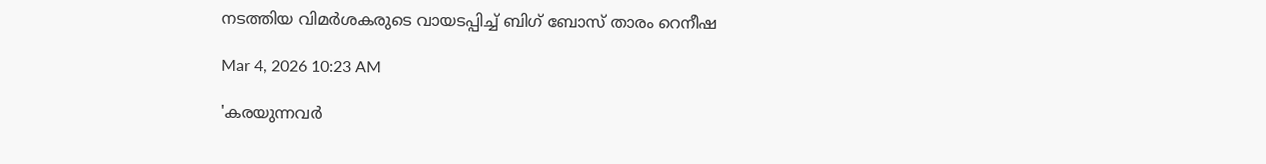നടത്തിയ വിമർശകരുടെ വായടപ്പിച്ച് ബിഗ് ബോസ് താരം റെനീഷ

Mar 4, 2026 10:23 AM

'കരയുന്നവർ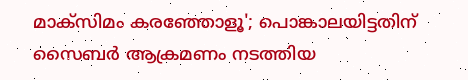മാക്സിമം കരഞ്ഞോളൂ'; പൊങ്കാലയിട്ടതിന് സൈബർ ആക്രമണം നടത്തിയ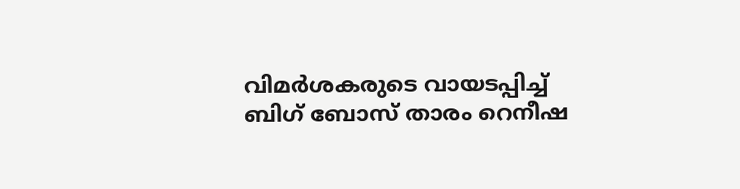വിമർശകരുടെ വായടപ്പിച്ച് ബിഗ് ബോസ് താരം റെനീഷ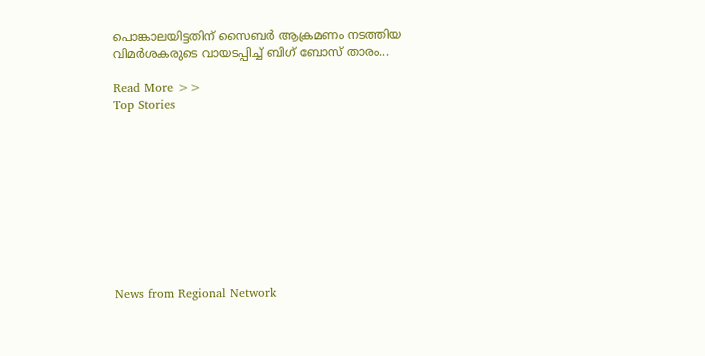പൊങ്കാലയിട്ടതിന് സൈബർ ആക്രമണം നടത്തിയ വിമർശകരുടെ വായടപ്പിച്ച് ബിഗ് ബോസ് താരം...

Read More >>
Top Stories










News from Regional Network